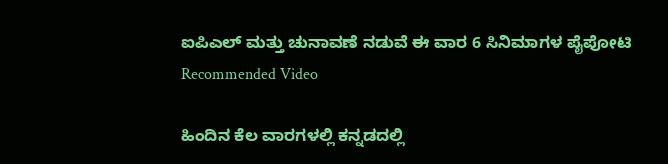ಐಪಿಎಲ್ ಮತ್ತು ಚುನಾವಣೆ ನಡುವೆ ಈ ವಾರ 6 ಸಿನಿಮಾಗಳ ಪೈಪೋಟಿ
Recommended Video

ಹಿಂದಿನ ಕೆಲ ವಾರಗಳಲ್ಲಿ ಕನ್ನಡದಲ್ಲಿ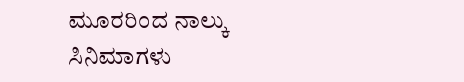ಮೂರರಿಂದ ನಾಲ್ಕು ಸಿನಿಮಾಗಳು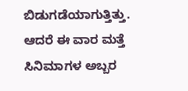ಬಿಡುಗಡೆಯಾಗುತ್ತಿತ್ತು. ಆದರೆ ಈ ವಾರ ಮತ್ತೆ ಸಿನಿಮಾಗಳ ಅಬ್ಬರ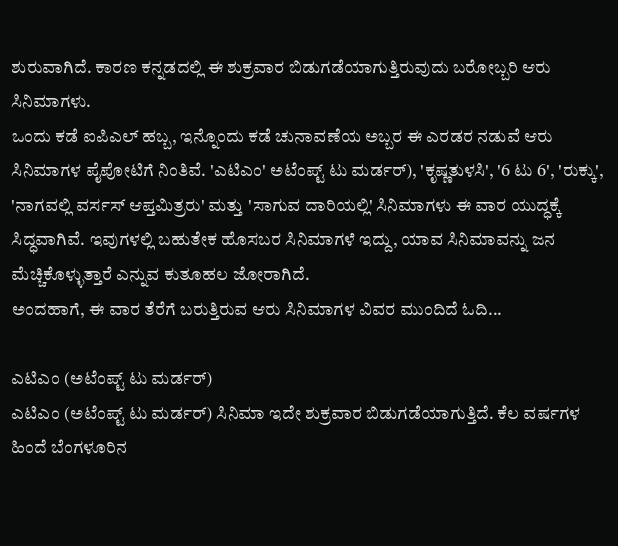ಶುರುವಾಗಿದೆ. ಕಾರಣ ಕನ್ನಡದಲ್ಲಿ ಈ ಶುಕ್ರವಾರ ಬಿಡುಗಡೆಯಾಗುತ್ತಿರುವುದು ಬರೋಬ್ಬರಿ ಆರು ಸಿನಿಮಾಗಳು.
ಒಂದು ಕಡೆ ಐಪಿಎಲ್ ಹಬ್ಬ, ಇನ್ನೊಂದು ಕಡೆ ಚುನಾವಣೆಯ ಅಬ್ಬರ ಈ ಎರಡರ ನಡುವೆ ಆರು ಸಿನಿಮಾಗಳ ಪೈಪೋಟಿಗೆ ನಿಂತಿವೆ. 'ಎಟಿಎಂ' ಅಟೆಂಪ್ಟ್ ಟು ಮರ್ಡರ್), 'ಕೃಷ್ಣತುಳಸಿ', '6 ಟು 6', 'ರುಕ್ಕು', 'ನಾಗವಲ್ಲಿ ವರ್ಸಸ್ ಆಪ್ತಮಿತ್ರರು' ಮತ್ತು 'ಸಾಗುವ ದಾರಿಯಲ್ಲಿ' ಸಿನಿಮಾಗಳು ಈ ವಾರ ಯುದ್ಧಕ್ಕೆ ಸಿದ್ಧವಾಗಿವೆ. ಇವುಗಳಲ್ಲಿ ಬಹುತೇಕ ಹೊಸಬರ ಸಿನಿಮಾಗಳೆ ಇದ್ದು, ಯಾವ ಸಿನಿಮಾವನ್ನು ಜನ ಮೆಚ್ಚಿಕೊಳ್ಳುತ್ತಾರೆ ಎನ್ನುವ ಕುತೂಹಲ ಜೋರಾಗಿದೆ.
ಅಂದಹಾಗೆ, ಈ ವಾರ ತೆರೆಗೆ ಬರುತ್ತಿರುವ ಆರು ಸಿನಿಮಾಗಳ ವಿವರ ಮುಂದಿದೆ ಓದಿ...

ಎಟಿಎಂ (ಅಟೆಂಪ್ಟ್ ಟು ಮರ್ಡರ್)
ಎಟಿಎಂ (ಅಟೆಂಪ್ಟ್ ಟು ಮರ್ಡರ್) ಸಿನಿಮಾ ಇದೇ ಶುಕ್ರವಾರ ಬಿಡುಗಡೆಯಾಗುತ್ತಿದೆ. ಕೆಲ ವರ್ಷಗಳ ಹಿಂದೆ ಬೆಂಗಳೂರಿನ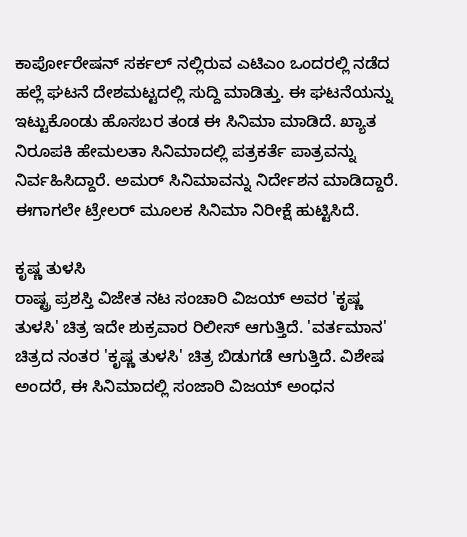ಕಾರ್ಪೋರೇಷನ್ ಸರ್ಕಲ್ ನಲ್ಲಿರುವ ಎಟಿಎಂ ಒಂದರಲ್ಲಿ ನಡೆದ ಹಲ್ಲೆ ಘಟನೆ ದೇಶಮಟ್ಟದಲ್ಲಿ ಸುದ್ದಿ ಮಾಡಿತ್ತು. ಈ ಘಟನೆಯನ್ನು ಇಟ್ಟುಕೊಂಡು ಹೊಸಬರ ತಂಡ ಈ ಸಿನಿಮಾ ಮಾಡಿದೆ. ಖ್ಯಾತ ನಿರೂಪಕಿ ಹೇಮಲತಾ ಸಿನಿಮಾದಲ್ಲಿ ಪತ್ರಕರ್ತೆ ಪಾತ್ರವನ್ನು ನಿರ್ವಹಿಸಿದ್ದಾರೆ. ಅಮರ್ ಸಿನಿಮಾವನ್ನು ನಿರ್ದೇಶನ ಮಾಡಿದ್ದಾರೆ. ಈಗಾಗಲೇ ಟ್ರೇಲರ್ ಮೂಲಕ ಸಿನಿಮಾ ನಿರೀಕ್ಷೆ ಹುಟ್ಟಿಸಿದೆ.

ಕೃಷ್ಣ ತುಳಸಿ
ರಾಷ್ಟ್ರ ಪ್ರಶಸ್ತಿ ವಿಜೇತ ನಟ ಸಂಚಾರಿ ವಿಜಯ್ ಅವರ 'ಕೃಷ್ಣ ತುಳಸಿ' ಚಿತ್ರ ಇದೇ ಶುಕ್ರವಾರ ರಿಲೀಸ್ ಆಗುತ್ತಿದೆ. 'ವರ್ತಮಾನ' ಚಿತ್ರದ ನಂತರ 'ಕೃಷ್ಣ ತುಳಸಿ' ಚಿತ್ರ ಬಿಡುಗಡೆ ಆಗುತ್ತಿದೆ. ವಿಶೇಷ ಅಂದರೆ, ಈ ಸಿನಿಮಾದಲ್ಲಿ ಸಂಜಾರಿ ವಿಜಯ್ ಅಂಧನ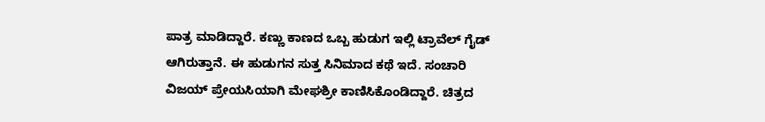ಪಾತ್ರ ಮಾಡಿದ್ದಾರೆ. ಕಣ್ಣು ಕಾಣದ ಒಬ್ಬ ಹುಡುಗ ಇಲ್ಲಿ ಟ್ರಾವೆಲ್ ಗೈಡ್ ಆಗಿರುತ್ತಾನೆ. ಈ ಹುಡುಗನ ಸುತ್ತ ಸಿನಿಮಾದ ಕಥೆ ಇದೆ. ಸಂಚಾರಿ ವಿಜಯ್ ಪ್ರೇಯಸಿಯಾಗಿ ಮೇಘಶ್ರೀ ಕಾಣಿಸಿಕೊಂಡಿದ್ದಾರೆ. ಚಿತ್ರದ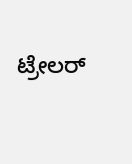ಟ್ರೇಲರ್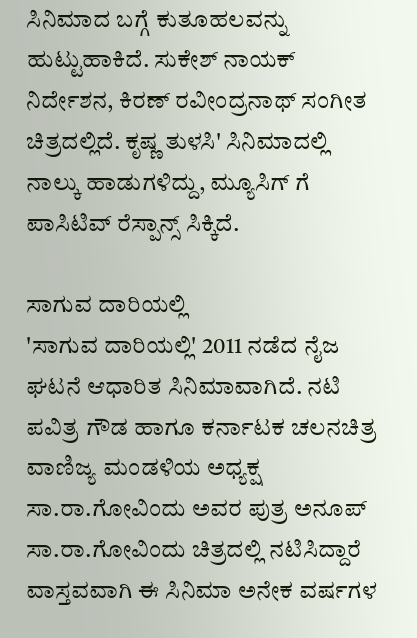ಸಿನಿಮಾದ ಬಗ್ಗೆ ಕುತೂಹಲವನ್ನು ಹುಟ್ಟುಹಾಕಿದೆ. ಸುಕೇಶ್ ನಾಯಕ್ ನಿರ್ದೇಶನ, ಕಿರಣ್ ರವೀಂದ್ರನಾಥ್ ಸಂಗೀತ ಚಿತ್ರದಲ್ಲಿದೆ. ಕೃಷ್ಣ ತುಳಸಿ' ಸಿನಿಮಾದಲ್ಲಿ ನಾಲ್ಕು ಹಾಡುಗಳಿದ್ದು, ಮ್ಯೂಸಿಗ್ ಗೆ ಪಾಸಿಟಿವ್ ರೆಸ್ಪಾನ್ಸ್ ಸಿಕ್ಕಿದೆ.

ಸಾಗುವ ದಾರಿಯಲ್ಲಿ
'ಸಾಗುವ ದಾರಿಯಲ್ಲಿ' 2011 ನಡೆದ ನೈಜ ಘಟನೆ ಆಧಾರಿತ ಸಿನಿಮಾವಾಗಿದೆ. ನಟಿ ಪವಿತ್ರ ಗೌಡ ಹಾಗೂ ಕರ್ನಾಟಕ ಚಲನಚಿತ್ರ ವಾಣಿಜ್ಯ ಮಂಡಳಿಯ ಅಧ್ಯಕ್ಷ ಸಾ.ರಾ.ಗೋವಿಂದು ಅವರ ಪುತ್ರ ಅನೂಪ್ ಸಾ.ರಾ.ಗೋವಿಂದು ಚಿತ್ರದಲ್ಲಿ ನಟಿಸಿದ್ದಾರೆ ವಾಸ್ತವವಾಗಿ ಈ ಸಿನಿಮಾ ಅನೇಕ ವರ್ಷಗಳ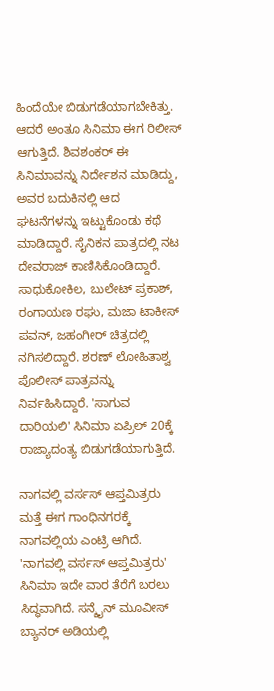ಹಿಂದೆಯೇ ಬಿಡುಗಡೆಯಾಗಬೇಕಿತ್ತು. ಆದರೆ ಅಂತೂ ಸಿನಿಮಾ ಈಗ ರಿಲೀಸ್ ಆಗುತ್ತಿದೆ. ಶಿವಶಂಕರ್ ಈ ಸಿನಿಮಾವನ್ನು ನಿರ್ದೇಶನ ಮಾಡಿದ್ದು, ಅವರ ಬದುಕಿನಲ್ಲಿ ಆದ ಘಟನೆಗಳನ್ನು ಇಟ್ಟುಕೊಂಡು ಕಥೆ ಮಾಡಿದ್ದಾರೆ. ಸೈನಿಕನ ಪಾತ್ರದಲ್ಲಿ ನಟ ದೇವರಾಜ್ ಕಾಣಿಸಿಕೊಂಡಿದ್ದಾರೆ. ಸಾಧುಕೋಕಿಲ, ಬುಲೇಟ್ ಪ್ರಕಾಶ್, ರಂಗಾಯಣ ರಘು, ಮಜಾ ಟಾಕೀಸ್ ಪವನ್, ಜಹಂಗೀರ್ ಚಿತ್ರದಲ್ಲಿ ನಗಿಸಲಿದ್ದಾರೆ. ಶರಣ್ ಲೋಹಿತಾಶ್ವ ಪೊಲೀಸ್ ಪಾತ್ರವನ್ನು ನಿರ್ವಹಿಸಿದ್ದಾರೆ. 'ಸಾಗುವ ದಾರಿಯಲಿ' ಸಿನಿಮಾ ಏಪ್ರಿಲ್ 20ಕ್ಕೆ ರಾಜ್ಯಾದಂತ್ಯ ಬಿಡುಗಡೆಯಾಗುತ್ತಿದೆ.

ನಾಗವಲ್ಲಿ ವರ್ಸಸ್ ಆಪ್ತಮಿತ್ರರು
ಮತ್ತೆ ಈಗ ಗಾಂಧಿನಗರಕ್ಕೆ ನಾಗವಲ್ಲಿಯ ಎಂಟ್ರಿ ಆಗಿದೆ. 'ನಾಗವಲ್ಲಿ ವರ್ಸಸ್ ಆಪ್ತಮಿತ್ರರು' ಸಿನಿಮಾ ಇದೇ ವಾರ ತೆರೆಗೆ ಬರಲು ಸಿದ್ಧವಾಗಿದೆ. ಸನ್ಶೈನ್ ಮೂವೀಸ್ ಬ್ಯಾನರ್ ಅಡಿಯಲ್ಲಿ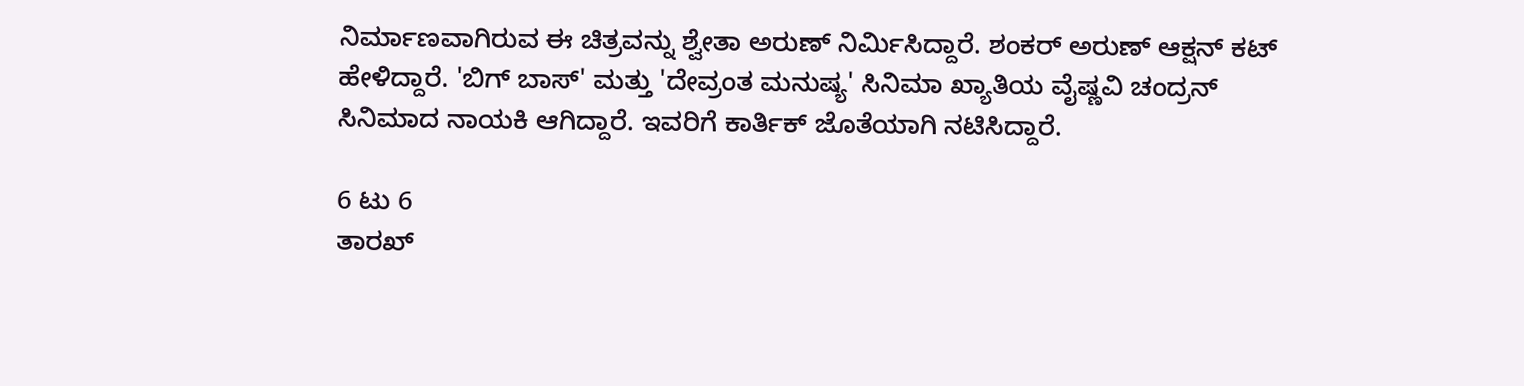ನಿರ್ಮಾಣವಾಗಿರುವ ಈ ಚಿತ್ರವನ್ನು ಶ್ವೇತಾ ಅರುಣ್ ನಿರ್ಮಿಸಿದ್ದಾರೆ. ಶಂಕರ್ ಅರುಣ್ ಆಕ್ಷನ್ ಕಟ್ ಹೇಳಿದ್ದಾರೆ. 'ಬಿಗ್ ಬಾಸ್' ಮತ್ತು 'ದೇವ್ರಂತ ಮನುಷ್ಯ' ಸಿನಿಮಾ ಖ್ಯಾತಿಯ ವೈಷ್ಣವಿ ಚಂದ್ರನ್ ಸಿನಿಮಾದ ನಾಯಕಿ ಆಗಿದ್ದಾರೆ. ಇವರಿಗೆ ಕಾರ್ತಿಕ್ ಜೊತೆಯಾಗಿ ನಟಿಸಿದ್ದಾರೆ.

6 ಟು 6
ತಾರಖ್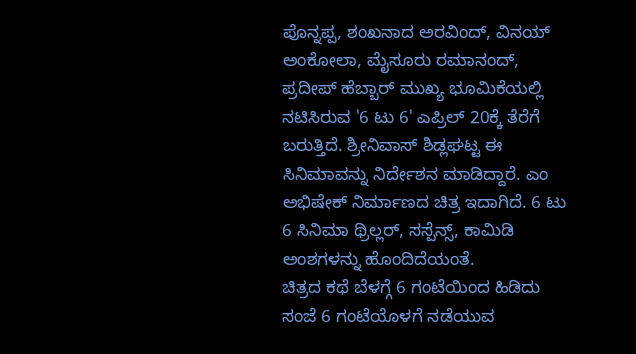ಪೊನ್ನಪ್ಪ, ಶಂಖನಾದ ಅರವಿಂದ್, ವಿನಯ್ ಅಂಕೋಲಾ, ಮೈಸೂರು ರಮಾನಂದ್, ಪ್ರದೀಪ್ ಹೆಬ್ಬಾರ್ ಮುಖ್ಯ ಭೂಮಿಕೆಯಲ್ಲಿ ನಟಿಸಿರುವ '6 ಟು 6' ಎಪ್ರಿಲ್ 20ಕ್ಕೆ ತೆರೆಗೆ ಬರುತ್ತಿದೆ. ಶ್ರೀನಿವಾಸ್ ಶಿಡ್ಲಘಟ್ಟ ಈ ಸಿನಿಮಾವನ್ನು ನಿರ್ದೇಶನ ಮಾಡಿದ್ದಾರೆ. ಎಂ ಅಭಿಷೇಕ್ ನಿರ್ಮಾಣದ ಚಿತ್ರ ಇದಾಗಿದೆ. 6 ಟು 6 ಸಿನಿಮಾ ಥ್ರಿಲ್ಲರ್, ಸಸ್ಪೆನ್ಸ್, ಕಾಮಿಡಿ ಅಂಶಗಳನ್ನು ಹೊಂದಿದೆಯಂತೆ.
ಚಿತ್ರದ ಕಥೆ ಬೆಳಗ್ಗೆ 6 ಗಂಟೆಯಿಂದ ಹಿಡಿದು ಸಂಜೆ 6 ಗಂಟೆಯೊಳಗೆ ನಡೆಯುವ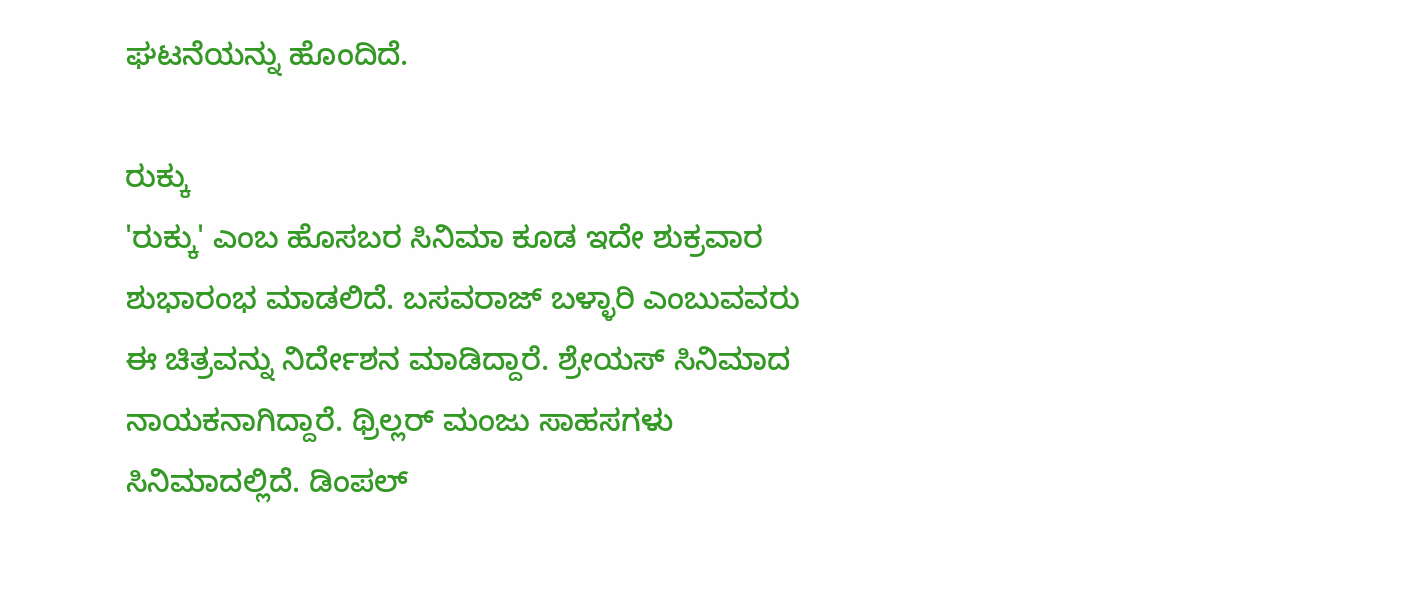ಘಟನೆಯನ್ನು ಹೊಂದಿದೆ.

ರುಕ್ಕು
'ರುಕ್ಕು' ಎಂಬ ಹೊಸಬರ ಸಿನಿಮಾ ಕೂಡ ಇದೇ ಶುಕ್ರವಾರ ಶುಭಾರಂಭ ಮಾಡಲಿದೆ. ಬಸವರಾಜ್ ಬಳ್ಳಾರಿ ಎಂಬುವವರು ಈ ಚಿತ್ರವನ್ನು ನಿರ್ದೇಶನ ಮಾಡಿದ್ದಾರೆ. ಶ್ರೇಯಸ್ ಸಿನಿಮಾದ ನಾಯಕನಾಗಿದ್ದಾರೆ. ಥ್ರಿಲ್ಲರ್ ಮಂಜು ಸಾಹಸಗಳು ಸಿನಿಮಾದಲ್ಲಿದೆ. ಡಿಂಪಲ್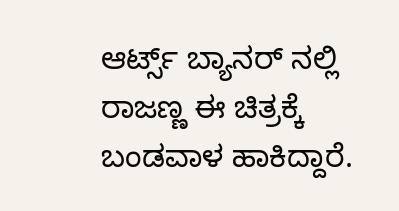ಆರ್ಟ್ಸ್ ಬ್ಯಾನರ್ ನಲ್ಲಿ ರಾಜಣ್ಣ ಈ ಚಿತ್ರಕ್ಕೆ ಬಂಡವಾಳ ಹಾಕಿದ್ದಾರೆ.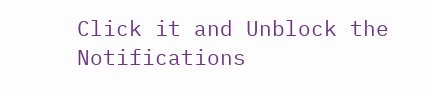Click it and Unblock the Notifications